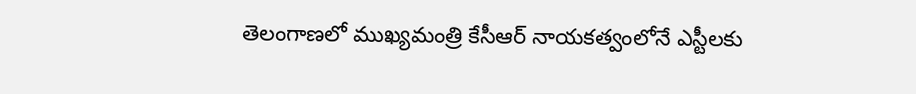తెలంగాణలో ముఖ్యమంత్రి కేసీఆర్ నాయకత్వంలోనే ఎస్టీలకు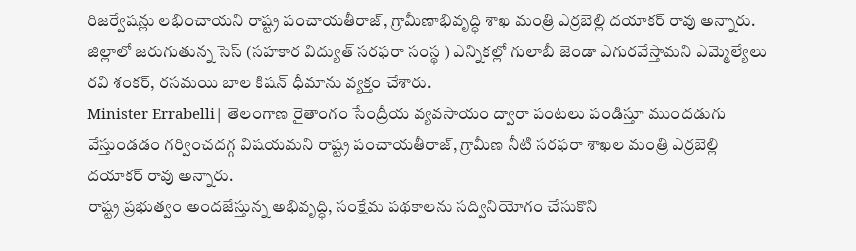రిజర్వేషన్లు లభించాయని రాష్ట్ర పంచాయతీరాజ్, గ్రామీణాభివృద్ధి శాఖ మంత్రి ఎర్రబెల్లి దయాకర్ రావు అన్నారు.
జిల్లాలో జరుగుతున్న సెస్ (సహకార విద్యుత్ సరఫరా సంస్థ ) ఎన్నికల్లో గులాబీ జెండా ఎగురవేస్తామని ఎమ్మెల్యేలు రవి శంకర్, రసమయి బాల కిషన్ ధీమాను వ్యక్తం చేశారు.
Minister Errabelli| తెలంగాణ రైతాంగం సేంద్రీయ వ్యవసాయం ద్వారా పంటలు పండిస్తూ ముందడుగు వేస్తుండడం గర్వించదగ్గ విషయమని రాష్ట్ర పంచాయతీరాజ్, గ్రామీణ నీటి సరఫరా శాఖల మంత్రి ఎర్రబెల్లి దయాకర్ రావు అన్నారు.
రాష్ట్ర ప్రభుత్వం అందజేస్తున్న అభివృద్ధి, సంక్షేమ పథకాలను సద్వినియోగం చేసుకొని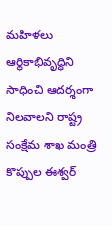మహిళలు ఆర్థికాభివృద్ధిని సాధించి ఆదర్శంగా నిలవాలని రాష్ట్ర సంక్షేమ శాఖ మంత్రి కొప్పుల ఈశ్వర్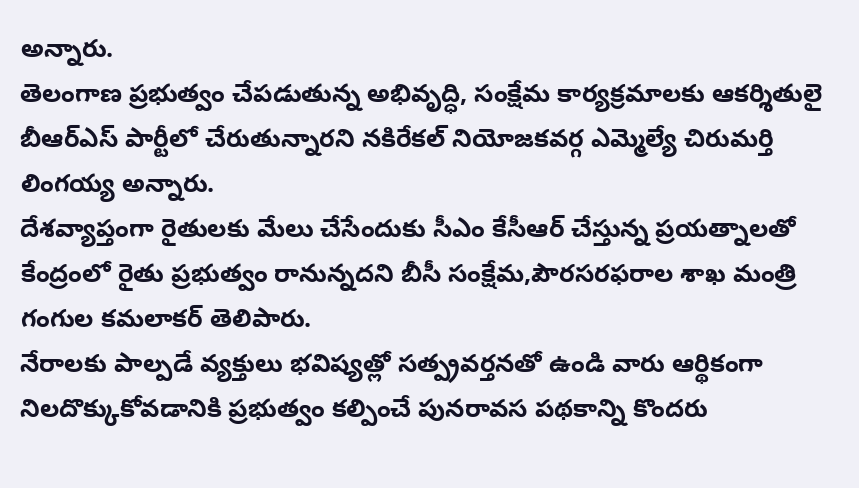అన్నారు.
తెలంగాణ ప్రభుత్వం చేపడుతున్న అభివృద్ధి, సంక్షేమ కార్యక్రమాలకు ఆకర్శితులై బీఆర్ఎస్ పార్టీలో చేరుతున్నారని నకిరేకల్ నియోజకవర్గ ఎమ్మెల్యే చిరుమర్తి లింగయ్య అన్నారు.
దేశవ్యాప్తంగా రైతులకు మేలు చేసేందుకు సీఎం కేసీఆర్ చేస్తున్న ప్రయత్నాలతో కేంద్రంలో రైతు ప్రభుత్వం రానున్నదని బీసీ సంక్షేమ,పౌరసరఫరాల శాఖ మంత్రి గంగుల కమలాకర్ తెలిపారు.
నేరాలకు పాల్పడే వ్యక్తులు భవిష్యత్లో సత్ప్రవర్తనతో ఉండి వారు ఆర్థికంగా నిలదొక్కుకోవడానికి ప్రభుత్వం కల్పించే పునరావస పథకాన్ని కొందరు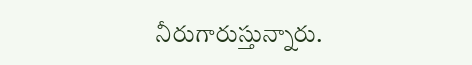నీరుగారుస్తున్నారు.